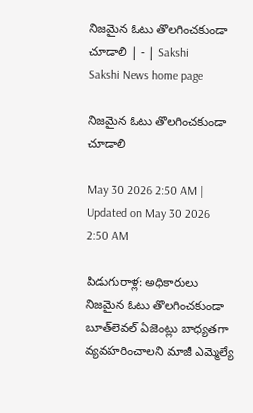నిజమైన ఓటు తొలగించకుండా చూడాలి | - | Sakshi
Sakshi News home page

నిజమైన ఓటు తొలగించకుండా చూడాలి

May 30 2026 2:50 AM | Updated on May 30 2026 2:50 AM

పిడుగురాళ్ల: అధికారులు నిజమైన ఓటు తొలగించకుండా బూత్‌లెవల్‌ ఏజెంట్లు బాధ్యతగా వ్యవహరించాలని మాజీ ఎమ్మెల్యే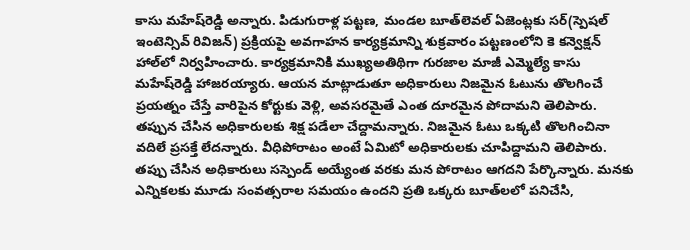కాసు మహేష్‌రెడ్డి అన్నారు. పిడుగురాళ్ల పట్టణ, మండల బూత్‌లెవల్‌ ఏజెంట్లకు సర్‌(స్పెషల్‌ ఇంటెన్సివ్‌ రివిజన్‌) ప్రక్రియపై అవగాహన కార్యక్రమాన్ని శుక్రవారం పట్టణంలోని కె కన్వెక్షన్‌ హాల్‌లో నిర్వహించారు. కార్యక్రమానికి ముఖ్యఅతిథిగా గురజాల మాజీ ఎమ్మెల్యే కాసు మహేష్‌రెడ్డి హాజరయ్యారు. ఆయన మాట్లాడుతూ అధికారులు నిజమైన ఓటును తొలగించే ప్రయత్నం చేస్తే వారిపైన కోర్టుకు వెళ్లి, అవసరమైతే ఎంత దూరమైన పోదామని తెలిపారు. తప్పున చేసిన అధికారులకు శిక్ష పడేలా చేద్దామన్నారు. నిజమైన ఓటు ఒక్కటి తొలగించినా వదిలే ప్రసక్తే లేదన్నారు. వీధిపోరాటం అంటే ఏమిటో అధికారులకు చూపిద్దామని తెలిపారు. తప్పు చేసిన అధికారులు సస్పెండ్‌ అయ్యేంత వరకు మన పోరాటం ఆగదని పేర్కొన్నారు. మనకు ఎన్నికలకు మూడు సంవత్సరాల సమయం ఉందని ప్రతి ఒక్కరు బూత్‌లలో పనిచేసి,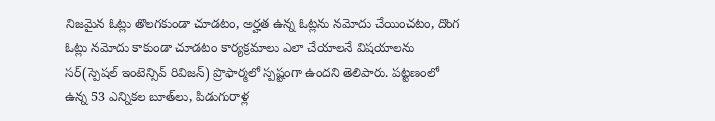నిజమైన ఓట్లు తొలగకుండా చూడటం, అర్హత ఉన్న ఓట్లను నమోదు చేయించటం, దొంగ ఓట్లు నమోదు కాకుండా చూడటం కార్యక్రమాలు ఎలా చేయాలనే విషయాలను సర్‌(స్పెషల్‌ ఇంటెన్సివ్‌ రివిజన్‌) ప్రొఫార్మలో స్పష్టంగా ఉందని తెలిపారు. పట్టణంలో ఉన్న 53 ఎన్నికల బూత్‌లు, పిడుగురాళ్ల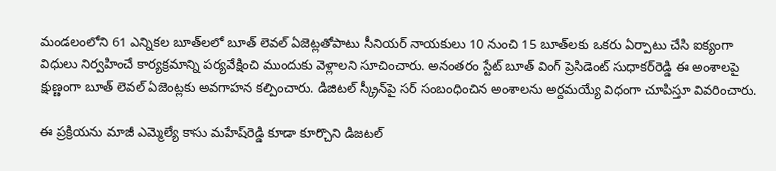మండలంలోని 61 ఎన్నికల బూత్‌లలో బూత్‌ లెవల్‌ ఏజెట్లతోపాటు సీనియర్‌ నాయకులు 10 నుంచి 15 బూత్‌లకు ఒకరు ఏర్పాటు చేసి ఐక్యంగా విధులు నిర్వహించే కార్యక్రమాన్ని పర్యవేక్షించి ముందుకు వెళ్లాలని సూచించారు. అనంతరం స్టేట్‌ బూత్‌ వింగ్‌ ప్రెసిడెంట్‌ సుధాకర్‌రెడ్డి ఈ అంశాలపై క్షుణ్ణంగా బూత్‌ లెవల్‌ ఏజెంట్లకు అవగాహన కల్పించారు. డిజిటల్‌ స్క్రీన్‌పై సర్‌ సంబంధించిన అంశాలను అర్దమయ్యే విధంగా చూపిస్తూ వివరించారు.

ఈ ప్రక్రియను మాజీ ఎమ్మెల్యే కాసు మహేష్‌రెడ్డి కూడా కూర్చొని డిజటల్‌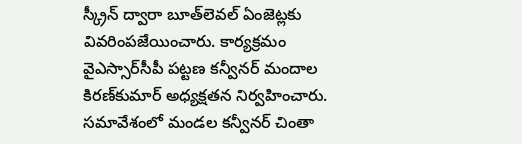స్క్రీన్‌ ద్వారా బూత్‌లెవల్‌ ఏంజెట్లకు వివరింపజేయించారు. కార్యక్రమం వైఎస్సార్‌సీపీ పట్టణ కన్వీనర్‌ మందాల కిరణ్‌కుమార్‌ అధ్యక్షతన నిర్వహించారు. సమావేశంలో మండల కన్వీనర్‌ చింతా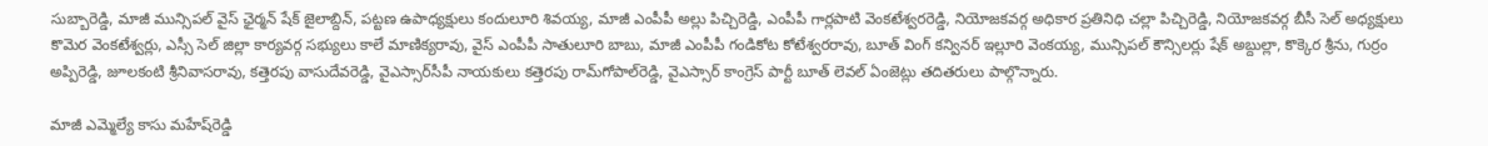సుబ్బారెడ్డి, మాజీ మున్సిపల్‌ వైస్‌ ఛైర్మన్‌ షేక్‌ జైలాబ్దిన్‌, పట్టణ ఉపాధ్యక్షులు కందులూరి శివయ్య, మాజీ ఎంపీపీ అల్లు పిచ్చిరెడ్డి, ఎంపీపీ గార్లపాటి వెంకటేశ్వరరెడ్డి, నియోజకవర్గ అధికార ప్రతినిధి చల్లా పిచ్చిరెడ్డి, నియోజకవర్గ బీసీ సెల్‌ అధ్యక్షులు కొమెర వెంకటేశ్వర్లు, ఎస్సీ సెల్‌ జిల్లా కార్యవర్గ సభ్యులు కాలే మాణిక్యరావు, వైస్‌ ఎంపీపీ సాతులూరి బాబు, మాజీ ఎంపీపీ గండికోట కోటేశ్వరరావు, బూత్‌ వింగ్‌ కన్వినర్‌ ఇల్లూరి వెంకయ్య, మున్సిపల్‌ కౌన్సిలర్లు షేక్‌ అబ్దుల్లా, కొక్కెర శ్రీను, గుర్రం అప్పిరెడ్డి, జూలకంటి శ్రీనివాసరావు, కత్తెరపు వాసుదేవరెడ్డి, వైఎస్సార్‌సీపీ నాయకులు కత్తెరపు రామ్‌గోపాల్‌రెడ్డి, వైఎస్సార్‌ కాంగ్రెస్‌ పార్టీ బూత్‌ లెవల్‌ ఏంజెట్లు తదితరులు పాల్గొన్నారు.

మాజీ ఎమ్మెల్యే కాసు మహేష్‌రెడ్డి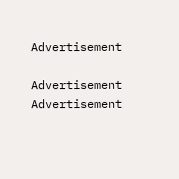Advertisement

Advertisement
Advertisement